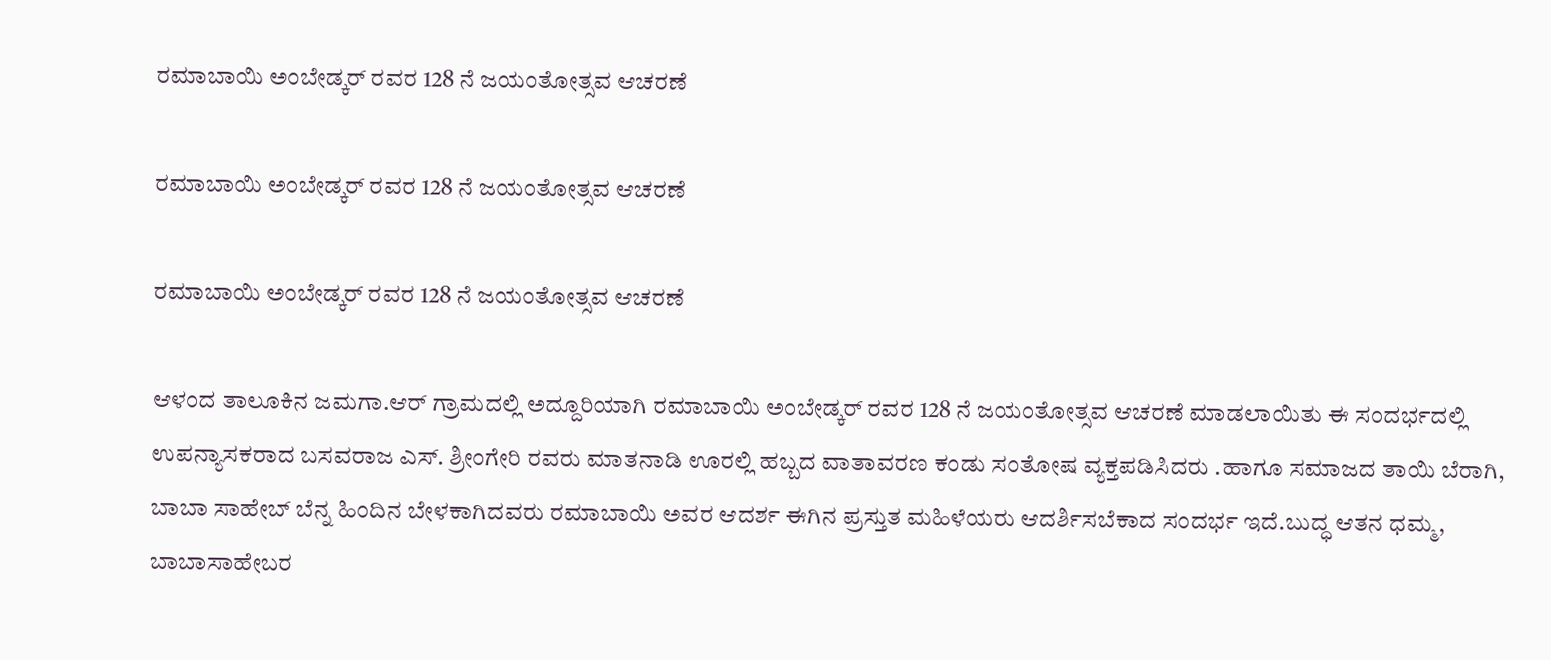ರಮಾಬಾಯಿ ಅಂಬೇಡ್ಕರ್ ರವರ 128 ನೆ ಜಯಂತೋತ್ಸವ ಆಚರಣೆ

ರಮಾಬಾಯಿ ಅಂಬೇಡ್ಕರ್ ರವರ 128 ನೆ ಜಯಂತೋತ್ಸವ ಆಚರಣೆ

ರಮಾಬಾಯಿ ಅಂಬೇಡ್ಕರ್ ರವರ 128 ನೆ ಜಯಂತೋತ್ಸವ ಆಚರಣೆ

ಆಳಂದ ತಾಲೂಕಿನ ಜಮಗಾ.ಆರ್ ಗ್ರಾಮದಲ್ಲಿ ಅದ್ದೂರಿಯಾಗಿ ರಮಾಬಾಯಿ ಅಂಬೇಡ್ಕರ್ ರವರ 128 ನೆ ಜಯಂತೋತ್ಸವ ಆಚರಣೆ ಮಾಡಲಾಯಿತು ಈ ಸಂದರ್ಭದಲ್ಲಿ ಉಪನ್ಯಾಸಕರಾದ ಬಸವರಾಜ ಎಸ್. ಶ್ರೀಂಗೇರಿ ರವರು ಮಾತನಾಡಿ ಊರಲ್ಲಿ ಹಬ್ಬದ ವಾತಾವರಣ ಕಂಡು ಸಂತೋಷ ವ್ಯಕ್ತಪಡಿಸಿದರು .ಹಾಗೂ ಸಮಾಜದ ತಾಯಿ ಬೆರಾಗಿ, ಬಾಬಾ ಸಾಹೇಬ್ ಬೆನ್ನ ಹಿಂದಿನ ಬೇಳಕಾಗಿದವರು ರಮಾಬಾಯಿ ಅವರ ಆದರ್ಶ ಈಗಿನ ಪ್ರಸ್ತುತ ಮಹಿಳೆಯರು ಆದರ್ಶಿಸಬೆಕಾದ ಸಂದರ್ಭ ಇದೆ.ಬುದ್ಧ ಆತನ ಧಮ್ಮ, ಬಾಬಾಸಾಹೇಬರ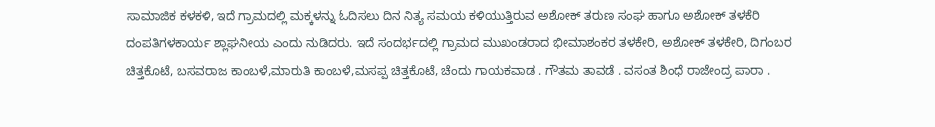ಸಾಮಾಜಿಕ ಕಳಕಳಿ, ಇದೆ ಗ್ರಾಮದಲ್ಲಿ ಮಕ್ಕಳನ್ನು ಓದಿಸಲು ದಿನ ನಿತ್ಯ ಸಮಯ ಕಳಿಯುತ್ತಿರುವ ಅಶೋಕ್ ತರುಣ ಸಂಘ ಹಾಗೂ ಅಶೋಕ್ ತಳಕೆರಿ ದಂಪತಿಗಳಕಾರ್ಯ ಶ್ಲಾಘನೀಯ ಎಂದು ನುಡಿದರು. ಇದೆ ಸಂದರ್ಭದಲ್ಲಿ ಗ್ರಾಮದ ಮುಖಂಡರಾದ ಭೀಮಾಶಂಕರ ತಳಕೇರಿ, ಅಶೋಕ್ ತಳಕೇರಿ, ದಿಗಂಬರ ಚಿತ್ತಕೊಟೆ, ಬಸವರಾಜ ಕಾಂಬಳೆ,ಮಾರುತಿ ಕಾಂಬಳೆ,ಮಸಪ್ಪ ಚಿತ್ತಕೊಟೆ, ಚೆಂದು ಗಾಯಕವಾಡ . ಗೌತಮ ತಾವಡೆ . ವಸಂತ ಶಿಂಧೆ ರಾಜೇಂದ್ರ ಪಾರಾ .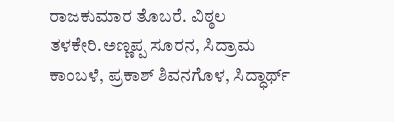ರಾಜಕುಮಾರ ತೊಬರೆ. ವಿಠ್ಠಲ ತಳಕೇರಿ.ಅಣ್ಣಪ್ಪ ಸೂರನ, ಸಿದ್ರಾಮ ಕಾಂಬಳೆ, ಪ್ರಕಾಶ್ ಶಿವನಗೊಳ, ಸಿದ್ಧಾರ್ಥ್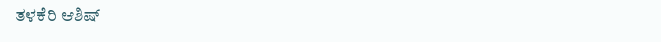ತಳಕೆರಿ ಆಶಿಷ್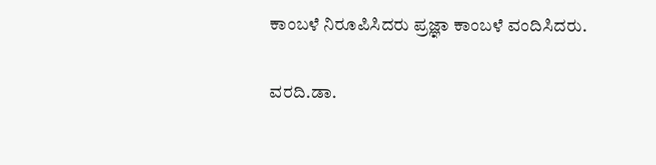ಕಾಂಬಳೆ ನಿರೂಪಿಸಿದರು ಪ್ರಜ್ಞಾ ಕಾಂಬಳೆ ವಂದಿಸಿದರು.

ವರದಿ.ಡಾ.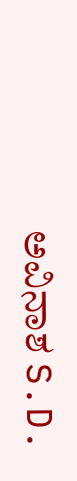ಅವಿನಾಶ S.D.